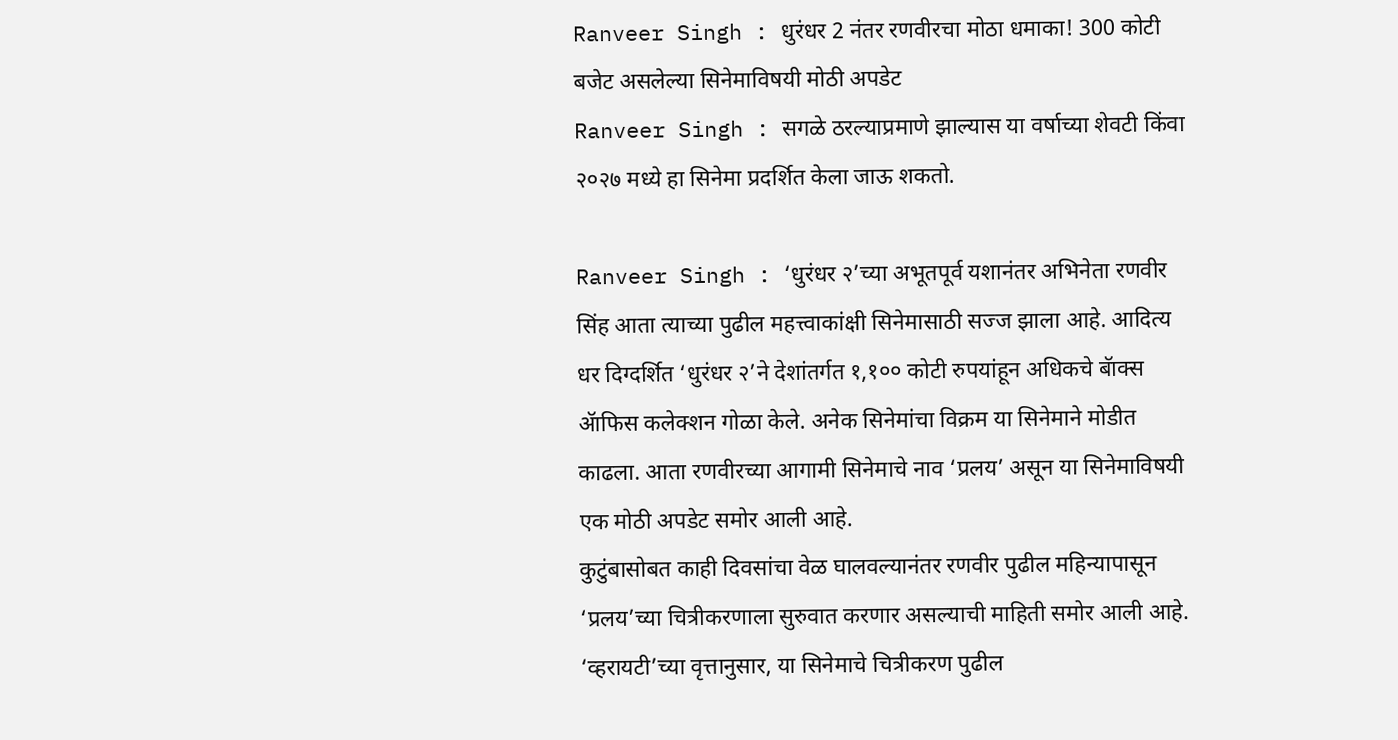Ranveer Singh : धुरंधर 2 नंतर रणवीरचा मोठा धमाका! 300 कोटी बजेट असलेल्या सिनेमाविषयी मोठी अपडेट
Ranveer Singh : सगळे ठरल्याप्रमाणे झाल्यास या वर्षाच्या शेवटी किंवा २०२७ मध्ये हा सिनेमा प्रदर्शित केला जाऊ शकतो.

Ranveer Singh : ‘धुरंधर २’च्या अभूतपूर्व यशानंतर अभिनेता रणवीर सिंह आता त्याच्या पुढील महत्त्वाकांक्षी सिनेमासाठी सज्ज झाला आहे. आदित्य धर दिग्दर्शित ‘धुरंधर २’ने देशांतर्गत १,१०० कोटी रुपयांहून अधिकचे बॅाक्स ॲाफिस कलेक्शन गोळा केले. अनेक सिनेमांचा विक्रम या सिनेमाने मोडीत काढला. आता रणवीरच्या आगामी सिनेमाचे नाव ‘प्रलय’ असून या सिनेमाविषयी एक मोठी अपडेट समोर आली आहे.
कुटुंबासोबत काही दिवसांचा वेळ घालवल्यानंतर रणवीर पुढील महिन्यापासून ‘प्रलय’च्या चित्रीकरणाला सुरुवात करणार असल्याची माहिती समोर आली आहे. ‘व्हरायटी’च्या वृत्तानुसार, या सिनेमाचे चित्रीकरण पुढील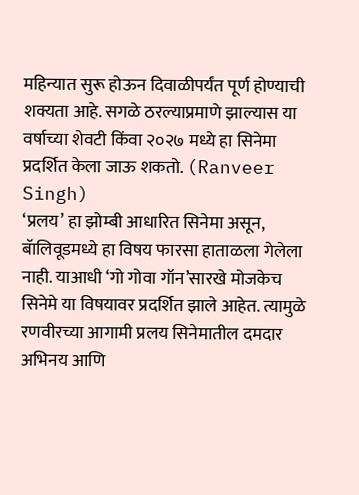महिन्यात सुरू होऊन दिवाळीपर्यंत पूर्ण होण्याची शक्यता आहे. सगळे ठरल्याप्रमाणे झाल्यास या वर्षाच्या शेवटी किंवा २०२७ मध्ये हा सिनेमा प्रदर्शित केला जाऊ शकतो. (Ranveer Singh)
‘प्रलय’ हा झोम्बी आधारित सिनेमा असून, बॅालिवूडमध्ये हा विषय फारसा हाताळला गेलेला नाही. याआधी ‘गो गोवा गॉन’सारखे मोजकेच सिनेमे या विषयावर प्रदर्शित झाले आहेत. त्यामुळे रणवीरच्या आगामी प्रलय सिनेमातील दमदार अभिनय आणि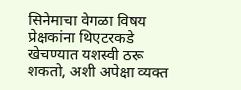सिनेमाचा वेगळा विषय प्रेक्षकांना थिएटरकडे खेचण्यात यशस्वी ठरू शकतो, अशी अपेक्षा व्यक्त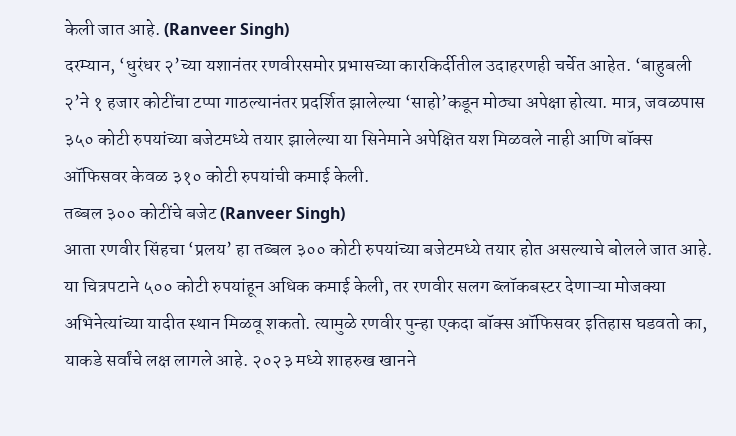केली जात आहे. (Ranveer Singh)
दरम्यान, ‘धुरंधर २’च्या यशानंतर रणवीरसमोर प्रभासच्या कारकिर्दीतील उदाहरणही चर्चेत आहेत. ‘बाहुबली २’ने १ हजार कोटींचा टप्पा गाठल्यानंतर प्रदर्शित झालेल्या ‘साहो’कडून मोठ्या अपेक्षा होत्या. मात्र, जवळपास ३५० कोटी रुपयांच्या बजेटमध्ये तयार झालेल्या या सिनेमाने अपेक्षित यश मिळवले नाही आणि बॉक्स ऑफिसवर केवळ ३१० कोटी रुपयांची कमाई केली.
तब्बल ३०० कोटींचे बजेट (Ranveer Singh)
आता रणवीर सिंहचा ‘प्रलय’ हा तब्बल ३०० कोटी रुपयांच्या बजेटमध्ये तयार होत असल्याचे बोलले जात आहे. या चित्रपटाने ५०० कोटी रुपयांहून अधिक कमाई केली, तर रणवीर सलग ब्लॉकबस्टर देणाऱ्या मोजक्या अभिनेत्यांच्या यादीत स्थान मिळवू शकतो. त्यामुळे रणवीर पुन्हा एकदा बॉक्स ऑफिसवर इतिहास घडवतो का, याकडे सर्वांचे लक्ष लागले आहे. २०२३ मध्ये शाहरुख खानने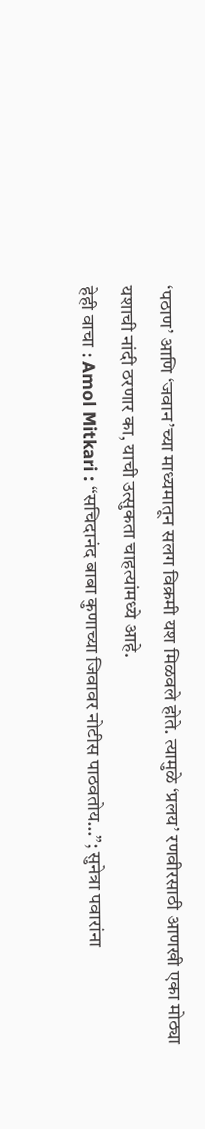‘पठाण’ आणि ‘जवान’च्या माध्यमातून सलग विक्रमी यश मिळवले होते. त्यामुळे ‘प्रलय’ रणवीरसाठी आणखी एका मोठ्या यशाची नांदी ठरणार का, याची उत्सुकता चाहत्यांमध्ये आहे.
हेही वाचा : Amol Mitkari : “सचिदानंद बाबा कुणाच्या जिवावर नोटीस पाठवतोय…”; सुनेत्रा पवारांना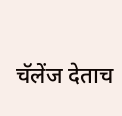चॅलेंज देताच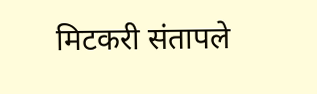मिटकरी संतापले